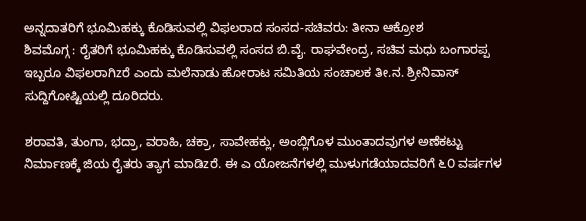ಅನ್ನದಾತರಿಗೆ ಭೂಮಿಹಕ್ಕು ಕೊಡಿಸುವಲ್ಲಿ ವಿಫಲರಾದ ಸಂಸದ-ಸಚಿವರು: ತೀನಾ ಆಕ್ರೋಶ
ಶಿವಮೊಗ್ಗ : ರೈತರಿಗೆ ಭೂಮಿಹಕ್ಕು ಕೊಡಿಸುವಲ್ಲಿ ಸಂಸದ ಬಿ.ವೈ. ರಾಘವೇಂದ್ರ, ಸಚಿವ ಮಧು ಬಂಗಾರಪ್ಪ ಇಬ್ಬರೂ ವಿಫಲರಾಗಿzರೆ ಎಂದು ಮಲೆನಾಡು ಹೋರಾಟ ಸಮಿತಿಯ ಸಂಚಾಲಕ ತೀ.ನ. ಶ್ರೀನಿವಾಸ್ ಸುದ್ದಿಗೋಷ್ಟಿಯಲ್ಲಿ ದೂರಿದರು.

ಶರಾವತಿ, ತುಂಗಾ, ಭದ್ರಾ, ವರಾಹಿ, ಚಕ್ರಾ, ಸಾವೇಹಕ್ಲು, ಅಂಬ್ಲಿಗೊಳ ಮುಂತಾದವುಗಳ ಅಣೆಕಟ್ಟು ನಿರ್ಮಾಣಕ್ಕೆ ಜಿಯ ರೈತರು ತ್ಯಾಗ ಮಾಡಿzರೆ. ಈ ಎ ಯೋಜನೆಗಳಲ್ಲಿ ಮುಳುಗಡೆಯಾದವರಿಗೆ ೬೦ ವರ್ಷಗಳ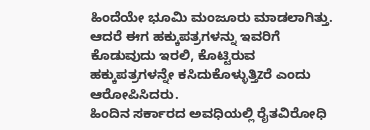ಹಿಂದೆಯೇ ಭೂಮಿ ಮಂಜೂರು ಮಾಡಲಾಗಿತ್ತು. ಆದರೆ ಈಗ ಹಕ್ಕುಪತ್ರಗಳನ್ನು ಇವರಿಗೆ ಕೊಡುವುದು ಇರಲಿ, ಕೊಟ್ಟಿರುವ ಹಕ್ಕುಪತ್ರಗಳನ್ನೇ ಕಸಿದುಕೊಳ್ಳುತ್ತಿzರೆ ಎಂದು ಆರೋಪಿಸಿದರು.
ಹಿಂದಿನ ಸರ್ಕಾರದ ಅವಧಿಯಲ್ಲಿ ರೈತವಿರೋಧಿ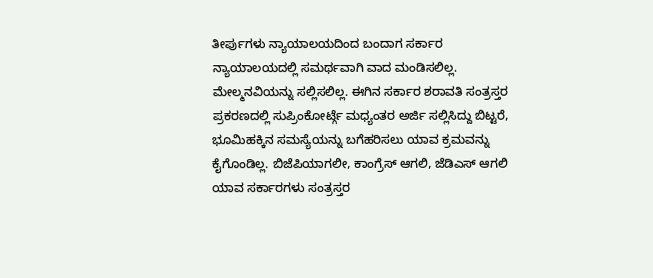ತೀರ್ಪುಗಳು ನ್ಯಾಯಾಲಯದಿಂದ ಬಂದಾಗ ಸರ್ಕಾರ ನ್ಯಾಯಾಲಯದಲ್ಲಿ ಸಮರ್ಥವಾಗಿ ವಾದ ಮಂಡಿಸಲಿಲ್ಲ. ಮೇಲ್ಮನವಿಯನ್ನು ಸಲ್ಲಿಸಲಿಲ್ಲ. ಈಗಿನ ಸರ್ಕಾರ ಶರಾವತಿ ಸಂತ್ರಸ್ತರ ಪ್ರಕರಣದಲ್ಲಿ ಸುಪ್ರಿಂಕೋರ್ಟ್ಗೆ ಮಧ್ಯಂತರ ಅರ್ಜಿ ಸಲ್ಲಿಸಿದ್ದು ಬಿಟ್ಟರೆ, ಭೂಮಿಹಕ್ಕಿನ ಸಮಸ್ಯೆಯನ್ನು ಬಗೆಹರಿಸಲು ಯಾವ ಕ್ರಮವನ್ನು ಕೈಗೊಂಡಿಲ್ಲ. ಬಿಜೆಪಿಯಾಗಲೀ, ಕಾಂಗ್ರೆಸ್ ಆಗಲಿ, ಜೆಡಿಎಸ್ ಆಗಲಿ ಯಾವ ಸರ್ಕಾರಗಳು ಸಂತ್ರಸ್ತರ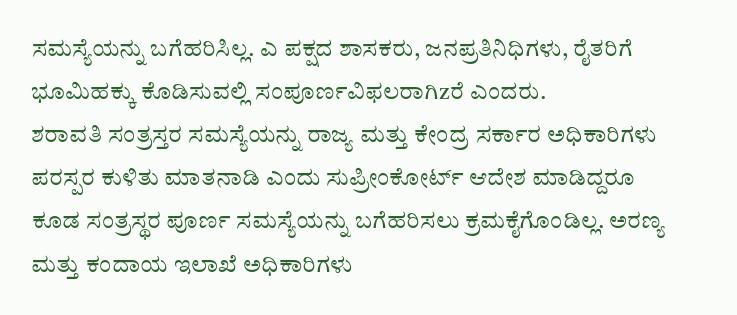ಸಮಸ್ಯೆಯನ್ನು ಬಗೆಹರಿಸಿಲ್ಲ. ಎ ಪಕ್ಷದ ಶಾಸಕರು, ಜನಪ್ರತಿನಿಧಿಗಳು, ರೈತರಿಗೆ ಭೂಮಿಹಕ್ಕು ಕೊಡಿಸುವಲ್ಲಿ ಸಂಪೂರ್ಣವಿಫಲರಾಗಿzರೆ ಎಂದರು.
ಶರಾವತಿ ಸಂತ್ರಸ್ತರ ಸಮಸ್ಯೆಯನ್ನು ರಾಜ್ಯ ಮತ್ತು ಕೇಂದ್ರ ಸರ್ಕಾರ ಅಧಿಕಾರಿಗಳು ಪರಸ್ಪರ ಕುಳಿತು ಮಾತನಾಡಿ ಎಂದು ಸುಪ್ರೀಂಕೋರ್ಟ್ ಆದೇಶ ಮಾಡಿದ್ದರೂ ಕೂಡ ಸಂತ್ರಸ್ಥರ ಪೂರ್ಣ ಸಮಸ್ಯೆಯನ್ನು ಬಗೆಹರಿಸಲು ಕ್ರಮಕೈಗೊಂಡಿಲ್ಲ. ಅರಣ್ಯ ಮತ್ತು ಕಂದಾಯ ಇಲಾಖೆ ಅಧಿಕಾರಿಗಳು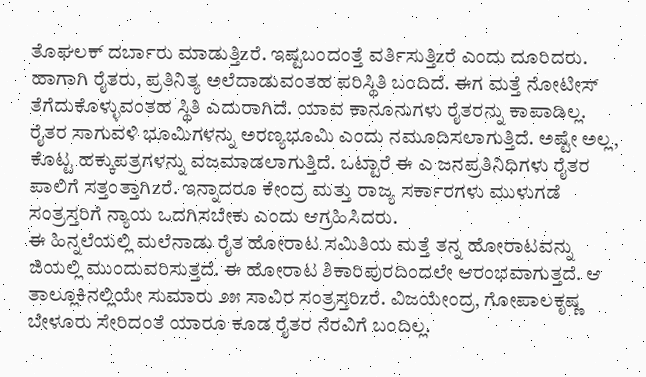ತೊಘಲಕ್ ದರ್ಬಾರು ಮಾಡುತ್ತಿzರೆ. ಇಷ್ಟಬಂದಂತ್ತೆ ವರ್ತಿಸುತ್ತಿzರೆ ಎಂದು ದೂರಿದರು.
ಹಾಗಾಗಿ ರೈತರು, ಪ್ರತಿನಿತ್ಯ ಅಲೆದಾಡುವಂತಹ ಪರಿಸ್ಥಿತಿ ಬಂದಿದೆ. ಈಗ ಮತ್ತೆ ನೋಟೀಸ್ ತೆಗೆದುಕೊಳ್ಳುವಂತಹ ಸ್ಥಿತಿ ಎದುರಾಗಿದೆ. ಯಾವ ಕಾನೂನುಗಳು ರೈತರನ್ನು ಕಾಪಾಡಿಲ್ಲ. ರೈತರ ಸಾಗುವಳಿ ಭೂಮಿಗಳನ್ನು ಅರಣ್ಯಭೂಮಿ ಎಂದು ನಮೂದಿಸಲಾಗುತ್ತಿದೆ. ಅಷ್ಟೇ ಅಲ್ಲ, ಕೊಟ್ಟ ಹಕ್ಕುಪತ್ರಗಳನ್ನು ವಜಮಾಡಲಾಗುತ್ತಿದೆ. ಒಟ್ಟಾರೆ ಈ ಎ ಜನಪ್ರತಿನಿಧಿಗಳು ರೈತರ ಪಾಲಿಗೆ ಸತ್ತಂತ್ತಾಗಿzರೆ. ಇನ್ನಾದರೂ ಕೇಂದ್ರ ಮತ್ತು ರಾಜ್ಯ ಸರ್ಕಾರಗಳು ಮುಳುಗಡೆ ಸಂತ್ರಸ್ತರಿಗೆ ನ್ಯಾಯ ಒದಗಿಸಬೇಕು ಎಂದು ಆಗ್ರಹಿಸಿದರು.
ಈ ಹಿನ್ನಲೆಯಲ್ಲಿ ಮಲೆನಾಡು ರೈತ ಹೋರಾಟ ಸಮಿತಿಯ ಮತ್ತೆ ತನ್ನ ಹೋರಾಟವನ್ನು ಜಿಯಲ್ಲಿ ಮುಂದುವರಿಸುತ್ತದೆ. ಈ ಹೋರಾಟ ಶಿಕಾರಿಪುರದಿಂದಲೇ ಆರಂಭವಾಗುತ್ತದೆ. ಆ ತಾಲ್ಲೂಕಿನಲ್ಲಿಯೇ ಸುಮಾರು ೨೫ ಸಾವಿರ ಸಂತ್ರಸ್ತರಿzರೆ. ವಿಜಯೇಂದ್ರ, ಗೋಪಾಲಕೃಷ್ಣ ಬೇಳೂರು ಸೇರಿದಂತೆ ಯಾರೂ ಕೂಡ ರೈತರ ನೆರವಿಗೆ ಬಂದಿಲ್ಲ.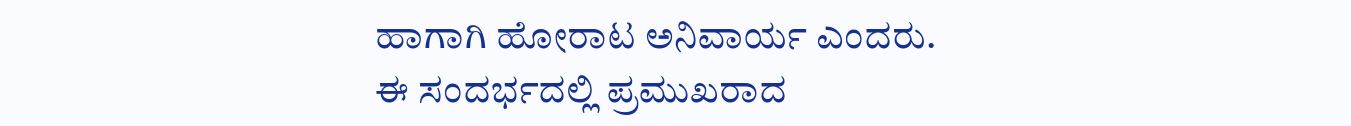ಹಾಗಾಗಿ ಹೋರಾಟ ಅನಿವಾರ್ಯ ಎಂದರು.
ಈ ಸಂದರ್ಭದಲ್ಲಿ ಪ್ರಮುಖರಾದ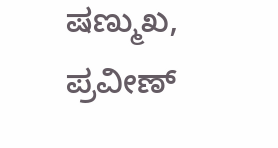ಷಣ್ಮುಖ, ಪ್ರವೀಣ್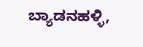ಬ್ಯಾಡನಹಳ್ಳಿ,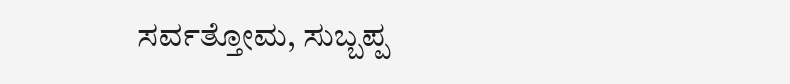ಸರ್ವತ್ತೋಮ, ಸುಬ್ಬಪ್ಪ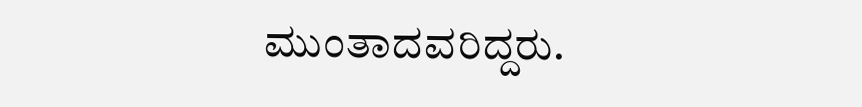ಮುಂತಾದವರಿದ್ದರು.